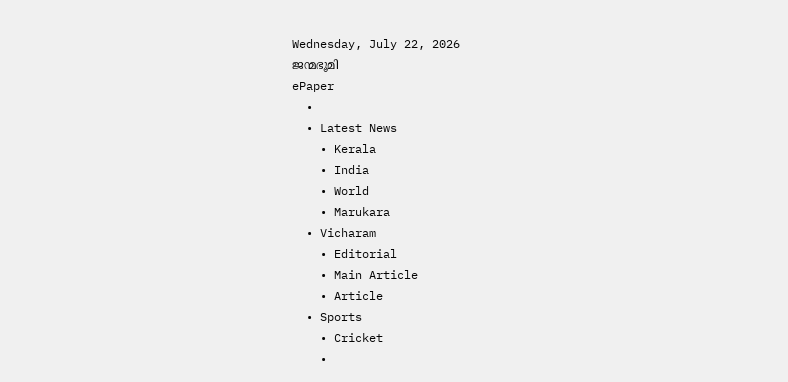Wednesday, July 22, 2026
ജന്മഭൂമി
ePaper
  •
  • Latest News
    • Kerala
    • India
    • World
    • Marukara
  • Vicharam
    • Editorial
    • Main Article
    • Article
  • Sports
    • Cricket
    •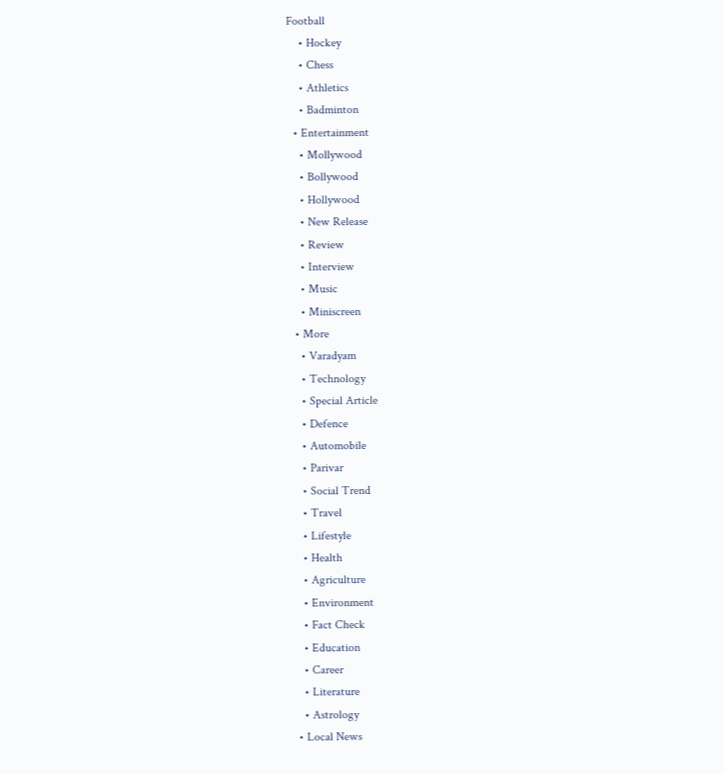Football
    • Hockey
    • Chess
    • Athletics
    • Badminton
  • Entertainment
    • Mollywood
    • Bollywood
    • Hollywood
    • New Release
    • Review
    • Interview
    • Music
    • Miniscreen
  • More
    • Varadyam
    • Technology
    • Special Article
    • Defence
    • Automobile
    • Parivar
    • Social Trend
    • Travel
    • Lifestyle
    • Health
    • Agriculture
    • Environment
    • Fact Check
    • Education
    • Career
    • Literature
    • Astrology
  • Local News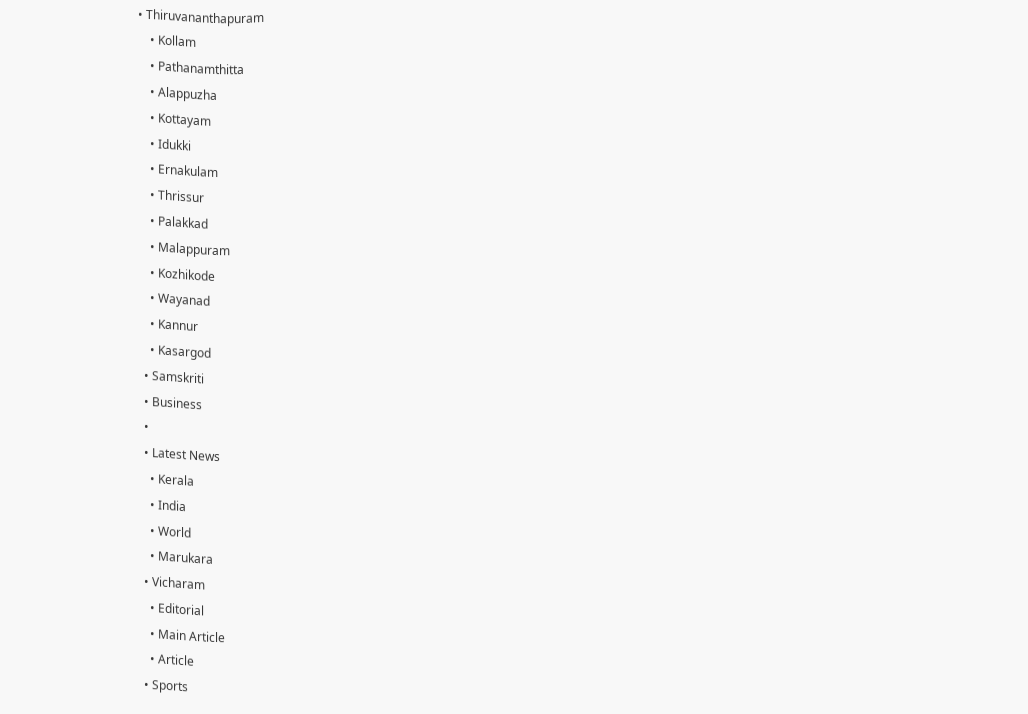• Thiruvananthapuram
    • Kollam
    • Pathanamthitta
    • Alappuzha
    • Kottayam
    • Idukki
    • Ernakulam
    • Thrissur
    • Palakkad
    • Malappuram
    • Kozhikode
    • Wayanad
    • Kannur
    • Kasargod
  • Samskriti
  • Business
  •
  • Latest News
    • Kerala
    • India
    • World
    • Marukara
  • Vicharam
    • Editorial
    • Main Article
    • Article
  • Sports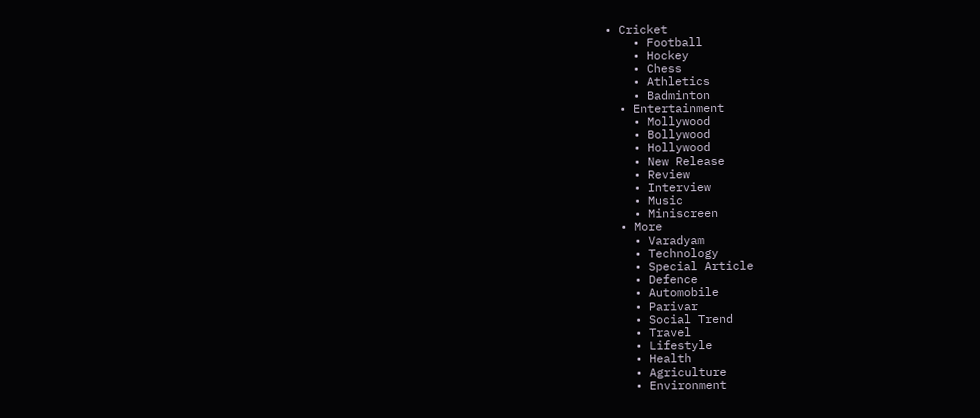• Cricket
    • Football
    • Hockey
    • Chess
    • Athletics
    • Badminton
  • Entertainment
    • Mollywood
    • Bollywood
    • Hollywood
    • New Release
    • Review
    • Interview
    • Music
    • Miniscreen
  • More
    • Varadyam
    • Technology
    • Special Article
    • Defence
    • Automobile
    • Parivar
    • Social Trend
    • Travel
    • Lifestyle
    • Health
    • Agriculture
    • Environment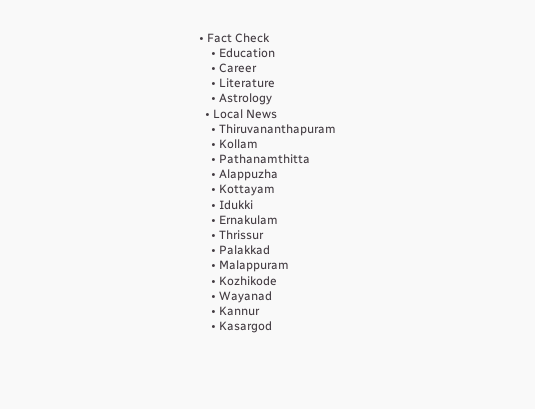• Fact Check
    • Education
    • Career
    • Literature
    • Astrology
  • Local News
    • Thiruvananthapuram
    • Kollam
    • Pathanamthitta
    • Alappuzha
    • Kottayam
    • Idukki
    • Ernakulam
    • Thrissur
    • Palakkad
    • Malappuram
    • Kozhikode
    • Wayanad
    • Kannur
    • Kasargod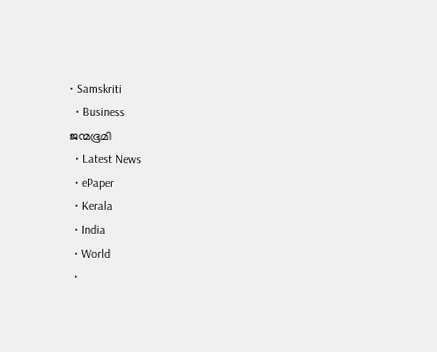• Samskriti
  • Business
ജന്മഭൂമി
  • Latest News
  • ePaper
  • Kerala
  • India
  • World
  •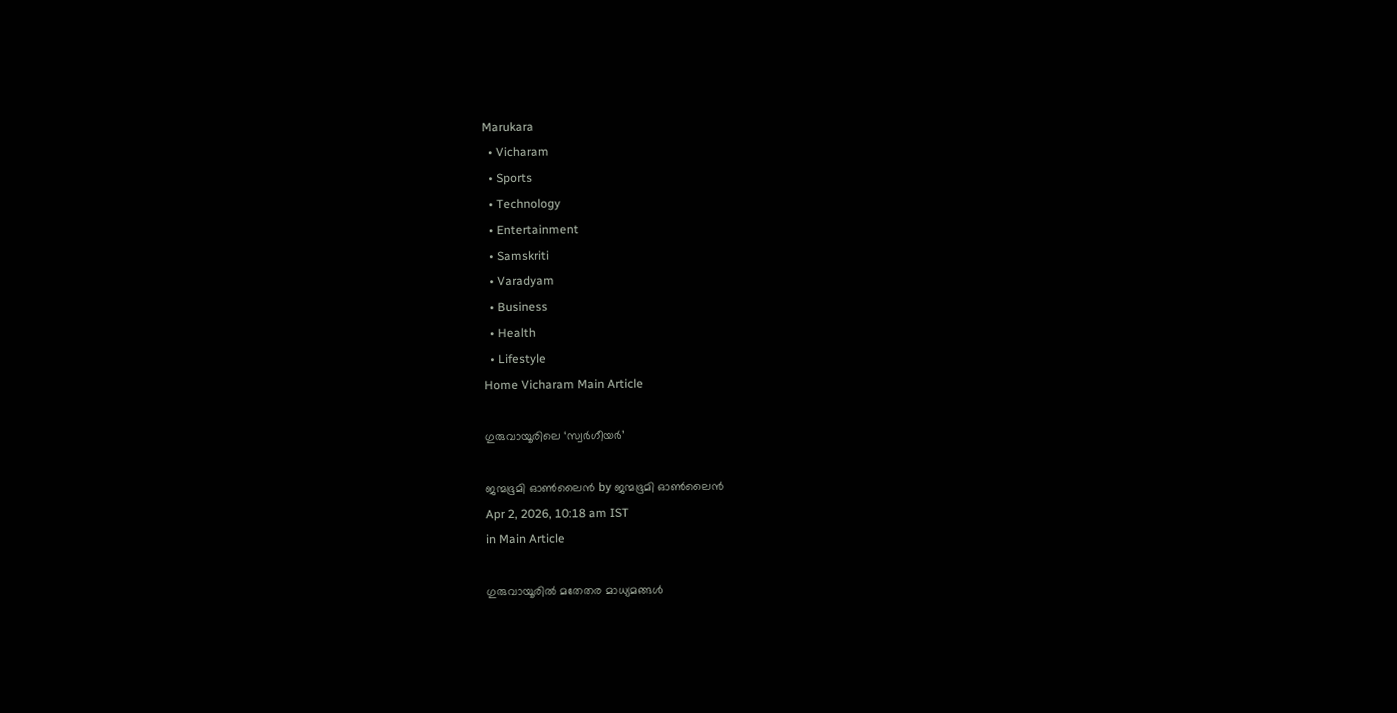Marukara
  • Vicharam
  • Sports
  • Technology
  • Entertainment
  • Samskriti
  • Varadyam
  • Business
  • Health
  • Lifestyle
Home Vicharam Main Article

ഗുരുവായൂരിലെ ‘സ്വര്‍ഗീയര്‍’

ജന്മഭൂമി ഓണ്‍ലൈന്‍ by ജന്മഭൂമി ഓണ്‍ലൈന്‍
Apr 2, 2026, 10:18 am IST
in Main Article

ഗുരുവായൂരില്‍ മതേതര മാധ്യമങ്ങള്‍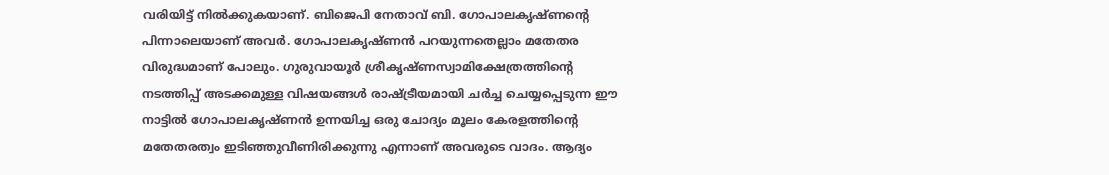വരിയിട്ട് നില്‍ക്കുകയാണ്. ബിജെപി നേതാവ് ബി. ഗോപാലകൃഷ്ണന്റെ പിന്നാലെയാണ് അവര്‍. ഗോപാലകൃഷ്ണന്‍ പറയുന്നതെല്ലാം മതേതര വിരുദ്ധമാണ് പോലും. ഗുരുവായൂര്‍ ശ്രീകൃഷ്ണസ്വാമിക്ഷേത്രത്തിന്റെ നടത്തിപ്പ് അടക്കമുള്ള വിഷയങ്ങള്‍ രാഷ്‌ട്രീയമായി ചര്‍ച്ച ചെയ്യപ്പെടുന്ന ഈ നാട്ടില്‍ ഗോപാലകൃഷ്ണന്‍ ഉന്നയിച്ച ഒരു ചോദ്യം മൂലം കേരളത്തിന്റെ മതേതരത്വം ഇടിഞ്ഞുവീണിരിക്കുന്നു എന്നാണ് അവരുടെ വാദം. ആദ്യം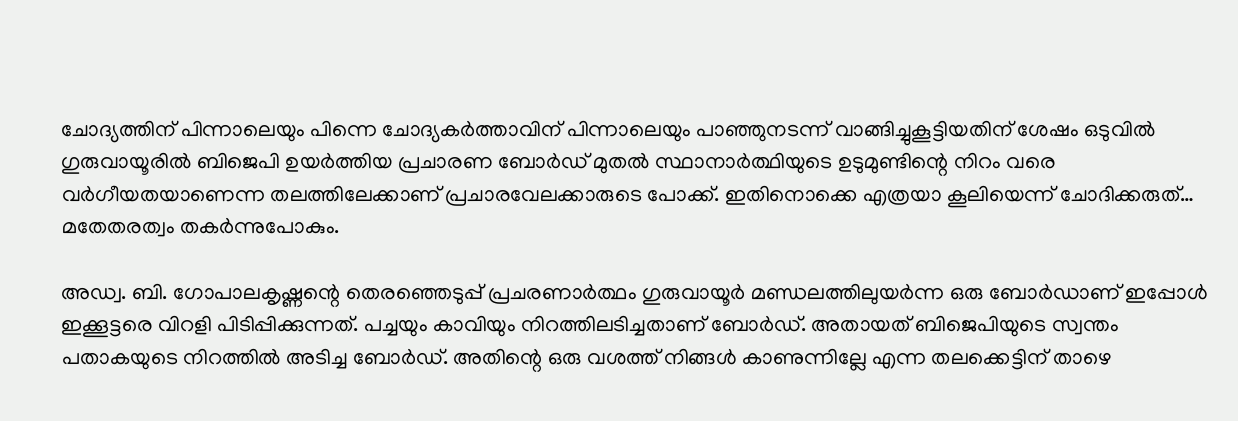ചോദ്യത്തിന് പിന്നാലെയും പിന്നെ ചോദ്യകര്‍ത്താവിന് പിന്നാലെയും പാഞ്ഞുനടന്ന് വാങ്ങിച്ചുകൂട്ടിയതിന് ശേഷം ഒടുവില്‍ ഗുരുവായൂരില്‍ ബിജെപി ഉയര്‍ത്തിയ പ്രചാരണ ബോര്‍ഡ് മുതല്‍ സ്ഥാനാര്‍ത്ഥിയുടെ ഉടുമുണ്ടിന്റെ നിറം വരെ വര്‍ഗീയതയാണെന്ന തലത്തിലേക്കാണ് പ്രചാരവേലക്കാരുടെ പോക്ക്. ഇതിനൊക്കെ എത്രയാ കൂലിയെന്ന് ചോദിക്കരുത്… മതേതരത്വം തകര്‍ന്നുപോകും.

അഡ്വ. ബി. ഗോപാലകൃഷ്ണന്റെ തെരഞ്ഞെടുപ്പ് പ്രചരണാര്‍ത്ഥം ഗുരുവായൂര്‍ മണ്ഡലത്തിലുയര്‍ന്ന ഒരു ബോര്‍ഡാണ് ഇപ്പോള്‍ ഇക്കൂട്ടരെ വിറളി പിടിപ്പിക്കുന്നത്. പച്ചയും കാവിയും നിറത്തിലടിച്ചതാണ് ബോര്‍ഡ്. അതായത് ബിജെപിയുടെ സ്വന്തം പതാകയുടെ നിറത്തില്‍ അടിച്ച ബോര്‍ഡ്. അതിന്റെ ഒരു വശത്ത് നിങ്ങള്‍ കാണുന്നില്ലേ എന്ന തലക്കെട്ടിന് താഴെ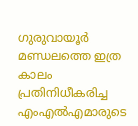ഗുരുവായൂര്‍ മണ്ഡലത്തെ ഇത്ര കാലം പ്രതിനിധീകരിച്ച എംഎല്‍എമാരുടെ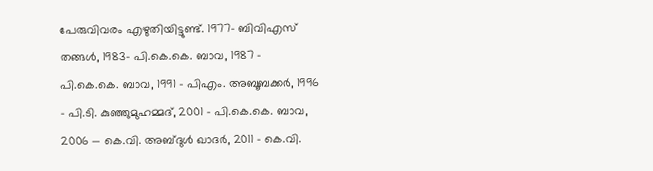പേരുവിവരം എഴുതിയിട്ടുണ്ട്. 1977- ബിവിഎസ് തങ്ങള്‍, 1983- പി.കെ.കെ. ബാവ, 1987 – പി.കെ.കെ. ബാവ, 1991 – പിഎം. അബൂബക്കര്‍, 1996 – പി.ടി. കുഞ്ഞുമുഹമ്മദ്, 2001 – പി.കെ.കെ. ബാവ, 2006 — കെ.വി. അബ്ദുള്‍ ഖാദര്‍, 2011 – കെ.വി.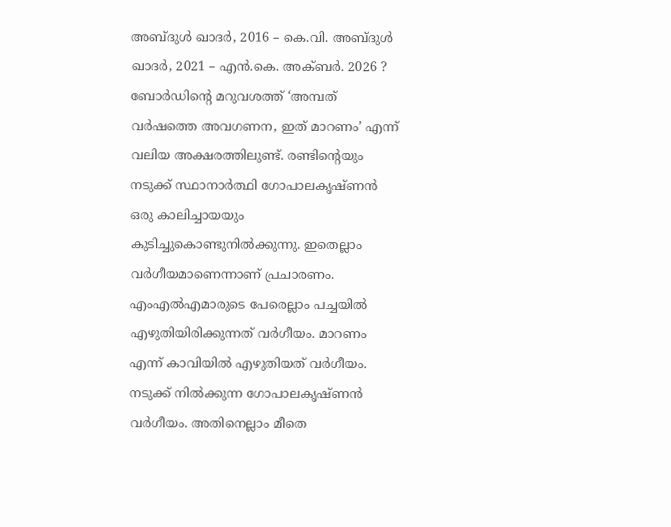അബ്ദുള്‍ ഖാദര്‍, 2016 – കെ.വി. അബ്ദുള്‍ ഖാദര്‍, 2021 – എന്‍.കെ. അക്ബര്‍. 2026 ? ബോര്‍ഡിന്റെ മറുവശത്ത് ‘അമ്പത് വര്‍ഷത്തെ അവഗണന, ഇത് മാറണം’ എന്ന് വലിയ അക്ഷരത്തിലുണ്ട്. രണ്ടിന്റെയും നടുക്ക് സ്ഥാനാര്‍ത്ഥി ഗോപാലകൃഷ്ണന്‍ ഒരു കാലിച്ചായയും കുടിച്ചുകൊണ്ടുനില്‍ക്കുന്നു. ഇതെല്ലാം വര്‍ഗീയമാണെന്നാണ് പ്രചാരണം. എംഎല്‍എമാരുടെ പേരെല്ലാം പച്ചയില്‍ എഴുതിയിരിക്കുന്നത് വര്‍ഗീയം. മാറണം എന്ന് കാവിയില്‍ എഴുതിയത് വര്‍ഗീയം. നടുക്ക് നില്‍ക്കുന്ന ഗോപാലകൃഷ്ണന്‍ വര്‍ഗീയം. അതിനെല്ലാം മീതെ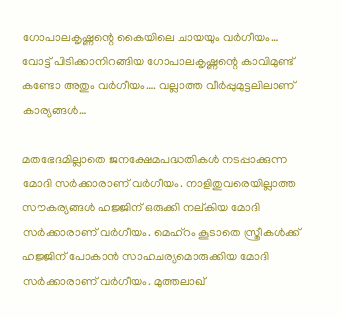ഗോപാലകൃഷ്ണന്റെ കൈയിലെ ചായയും വര്‍ഗീയം… വോട്ട് പിടിക്കാനിറങ്ങിയ ഗോപാലകൃഷ്ണന്റെ കാവിമുണ്ട് കണ്ടോ അതും വര്‍ഗീയം…. വല്ലാത്ത വീര്‍പ്പുമുട്ടലിലാണ് കാര്യങ്ങള്‍…

മതഭേദമില്ലാതെ ജനക്ഷേമപദ്ധതികള്‍ നടപ്പാക്കുന്ന മോദി സര്‍ക്കാരാണ് വര്‍ഗീയം. നാളിതുവരെയില്ലാത്ത സൗകര്യങ്ങള്‍ ഹജ്ജിന് ഒരുക്കി നല്കിയ മോദി സര്‍ക്കാരാണ് വര്‍ഗീയം. മെഹ്റം കൂടാതെ സ്ത്രീകള്‍ക്ക് ഹജ്ജിന് പോകാന്‍ സാഹചര്യമൊരുക്കിയ മോദി സര്‍ക്കാരാണ് വര്‍ഗീയം. മുത്തലാഖ്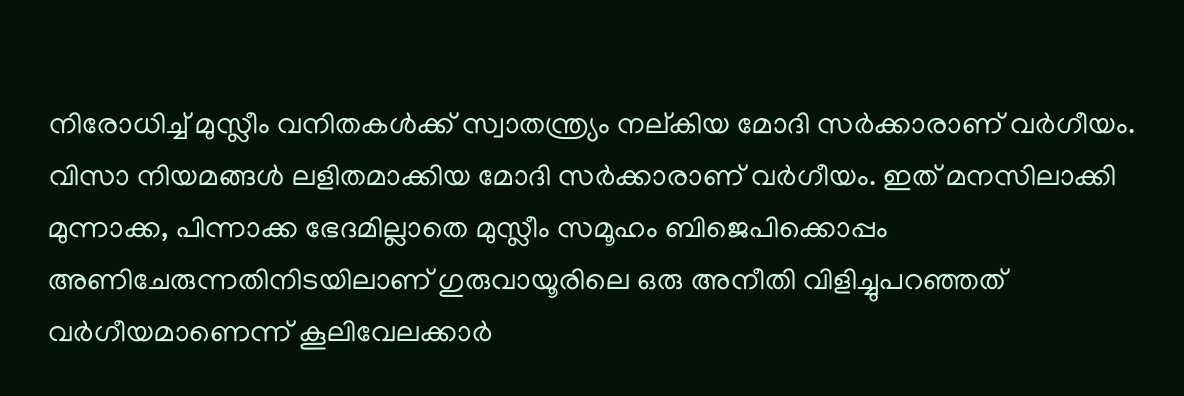നിരോധിച്ച് മുസ്ലീം വനിതകള്‍ക്ക് സ്വാതന്ത്ര്യം നല്കിയ മോദി സര്‍ക്കാരാണ് വര്‍ഗീയം. വിസാ നിയമങ്ങള്‍ ലളിതമാക്കിയ മോദി സര്‍ക്കാരാണ് വര്‍ഗീയം. ഇത് മനസിലാക്കി മുന്നാക്ക, പിന്നാക്ക ഭേദമില്ലാതെ മുസ്ലീം സമൂഹം ബിജെപിക്കൊപ്പം അണിചേരുന്നതിനിടയിലാണ് ഗുരുവായൂരിലെ ഒരു അനീതി വിളിച്ചുപറഞ്ഞത് വര്‍ഗീയമാണെന്ന് കൂലിവേലക്കാര്‍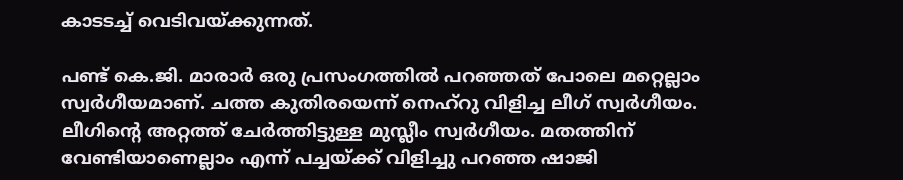കാടടച്ച് വെടിവയ്‌ക്കുന്നത്.

പണ്ട് കെ.ജി. മാരാര്‍ ഒരു പ്രസംഗത്തില്‍ പറഞ്ഞത് പോലെ മറ്റെല്ലാം സ്വര്‍ഗീയമാണ്. ചത്ത കുതിരയെന്ന് നെഹ്റു വിളിച്ച ലീഗ് സ്വര്‍ഗീയം. ലീഗിന്റെ അറ്റത്ത് ചേര്‍ത്തിട്ടുള്ള മുസ്ലീം സ്വര്‍ഗീയം. മതത്തിന് വേണ്ടിയാണെല്ലാം എന്ന് പച്ചയ്‌ക്ക് വിളിച്ചു പറഞ്ഞ ഷാജി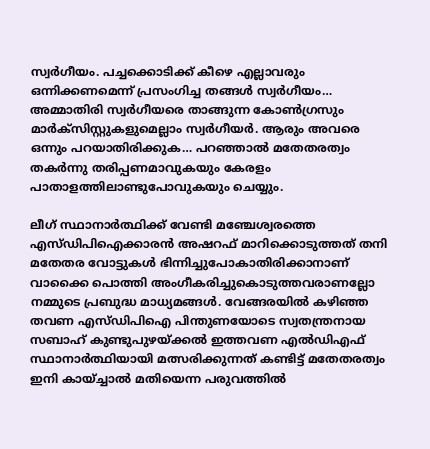സ്വര്‍ഗീയം. പച്ചക്കൊടിക്ക് കീഴെ എല്ലാവരും ഒന്നിക്കണമെന്ന് പ്രസംഗിച്ച തങ്ങള്‍ സ്വര്‍ഗീയം… അമ്മാതിരി സ്വര്‍ഗീയരെ താങ്ങുന്ന കോണ്‍ഗ്രസും മാര്‍ക്സിസ്റ്റുകളുമെല്ലാം സ്വര്‍ഗീയര്‍. ആരും അവരെ ഒന്നും പറയാതിരിക്കുക… പറഞ്ഞാല്‍ മതേതരത്വം തകര്‍ന്നു തരിപ്പണമാവുകയും കേരളം പാതാളത്തിലാണ്ടുപോവുകയും ചെയ്യും.

ലീഗ് സ്ഥാനാര്‍ത്ഥിക്ക് വേണ്ടി മഞ്ചേശ്വരത്തെ എസ്ഡിപിഐക്കാരന്‍ അഷറഫ് മാറിക്കൊടുത്തത് തനി മതേതര വോട്ടുകള്‍ ഭിന്നിച്ചുപോകാതിരിക്കാനാണ് വാക്കൈ പൊത്തി അംഗീകരിച്ചുകൊടുത്തവരാണല്ലോ നമ്മുടെ പ്രബുദ്ധ മാധ്യമങ്ങള്‍. വേങ്ങരയില്‍ കഴിഞ്ഞ തവണ എസ്ഡിപിഐ പിന്തുണയോടെ സ്വതന്ത്രനായ സബാഹ് കുണ്ടുപുഴയ്‌ക്കല്‍ ഇത്തവണ എല്‍ഡിഎഫ് സ്ഥാനാര്‍ത്ഥിയായി മത്സരിക്കുന്നത് കണ്ടിട്ട് മതേതരത്വം ഇനി കായ്ച്ചാല്‍ മതിയെന്ന പരുവത്തില്‍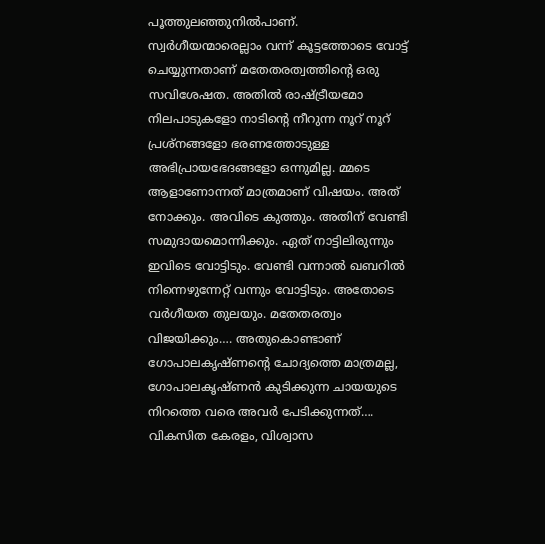പൂത്തുലഞ്ഞുനില്‍പാണ്. സ്വര്‍ഗീയന്മാരെല്ലാം വന്ന് കൂട്ടത്തോടെ വോട്ട് ചെയ്യുന്നതാണ് മതേതരത്വത്തിന്റെ ഒരു സവിശേഷത. അതില്‍ രാഷ്‌ട്രീയമോ നിലപാടുകളോ നാടിന്റെ നീറുന്ന നൂറ് നൂറ് പ്രശ്നങ്ങളോ ഭരണത്തോടുള്ള അഭിപ്രായഭേദങ്ങളോ ഒന്നുമില്ല. മ്മടെ ആളാണോന്നത് മാത്രമാണ് വിഷയം. അത് നോക്കും. അവിടെ കുത്തും. അതിന് വേണ്ടി സമുദായമൊന്നിക്കും. ഏത് നാട്ടിലിരുന്നും ഇവിടെ വോട്ടിടും. വേണ്ടി വന്നാല്‍ ഖബറില്‍ നിന്നെഴുന്നേറ്റ് വന്നും വോട്ടിടും. അതോടെ വര്‍ഗീയത തുലയും. മതേതരത്വം വിജയിക്കും…. അതുകൊണ്ടാണ് ഗോപാലകൃഷ്ണന്റെ ചോദ്യത്തെ മാത്രമല്ല, ഗോപാലകൃഷ്ണന്‍ കുടിക്കുന്ന ചായയുടെ നിറത്തെ വരെ അവര്‍ പേടിക്കുന്നത്…. വികസിത കേരളം, വിശ്വാസ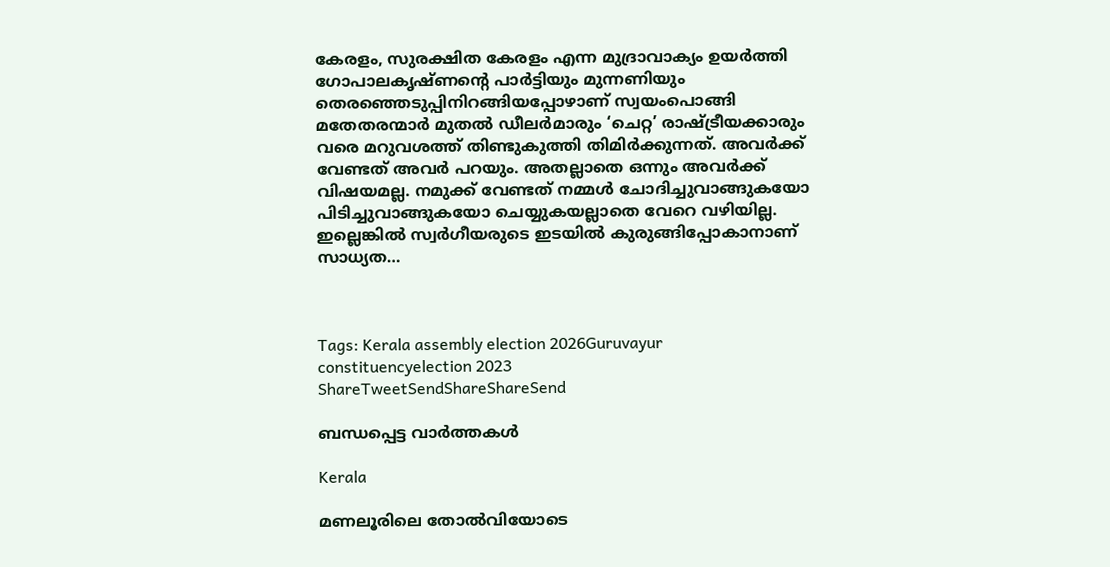കേരളം, സുരക്ഷിത കേരളം എന്ന മുദ്രാവാക്യം ഉയര്‍ത്തി ഗോപാലകൃഷ്ണന്റെ പാര്‍ട്ടിയും മുന്നണിയും തെരഞ്ഞെടുപ്പിനിറങ്ങിയപ്പോഴാണ് സ്വയംപൊങ്ങി മതേതരന്മാര്‍ മുതല്‍ ഡീലര്‍മാരും ‘ചെറ്റ’ രാഷ്‌ട്രീയക്കാരും വരെ മറുവശത്ത് തിണ്ടുകുത്തി തിമിര്‍ക്കുന്നത്. അവര്‍ക്ക് വേണ്ടത് അവര്‍ പറയും. അതല്ലാതെ ഒന്നും അവര്‍ക്ക് വിഷയമല്ല. നമുക്ക് വേണ്ടത് നമ്മള്‍ ചോദിച്ചുവാങ്ങുകയോ പിടിച്ചുവാങ്ങുകയോ ചെയ്യുകയല്ലാതെ വേറെ വഴിയില്ല. ഇല്ലെങ്കില്‍ സ്വര്‍ഗീയരുടെ ഇടയില്‍ കുരുങ്ങിപ്പോകാനാണ് സാധ്യത…



Tags: Kerala assembly election 2026Guruvayur constituencyelection 2023
ShareTweetSendShareShareSend

ബന്ധപ്പെട്ട വാര്‍ത്തകള്‍

Kerala

മണലൂരിലെ തോല്‍വിയോടെ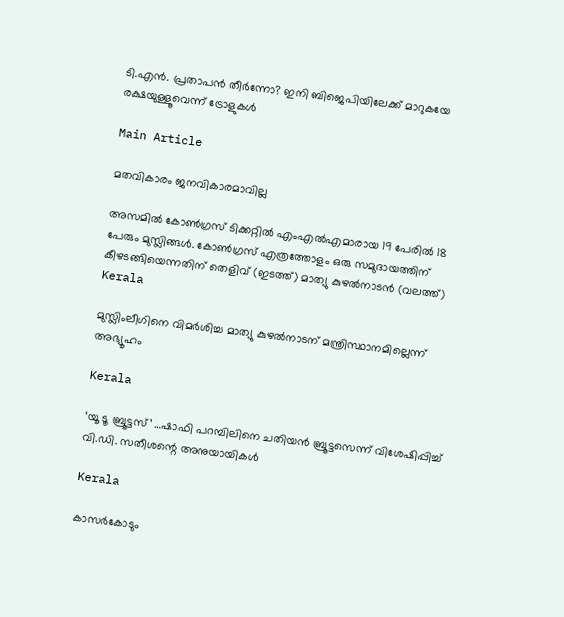ടി.എന്‍. പ്രതാപന്‍ തീര്‍ന്നോ? ഇനി ബിജെപിയിലേക്ക് മാറുകയേ രക്ഷയുള്ളൂവെന്ന് ട്രോളുകള്‍

Main Article

മതവികാരം ജനവികാരമാവില്ല

അസമില്‍ കോണ്‍ഗ്രസ് ടിക്കറ്റില്‍ എംഎല്‍എമാരായ 19 പേരില്‍ 18 പേരും മുസ്ലിങ്ങള്‍. കോണ്‍ഗ്രസ് എത്രത്തോളം ഒരു സമുദായത്തിന് കീഴടങ്ങിയെന്നതിന് തെളിവ് (ഇടത്ത്) മാത്യു കുഴല്‍നാടന്‍ (വലത്ത്)
Kerala

മുസ്ലിംലീഗിനെ വിമര്‍ശിച്ച മാത്യു കുഴല്‍നാടന് മന്ത്രിസ്ഥാനമില്ലെന്ന് അഭ്യൂഹം

Kerala

‘യൂ ടൂ ബ്രൂട്ടസ്’ …ഷാഫി പറമ്പിലിനെ ചതിയന്‍ ബ്രൂട്ടസെന്ന് വിശേഷിപ്പിച്ച് വി.ഡി. സതീശന്റെ അനുയായികള്‍

Kerala

കാസര്‍കോടും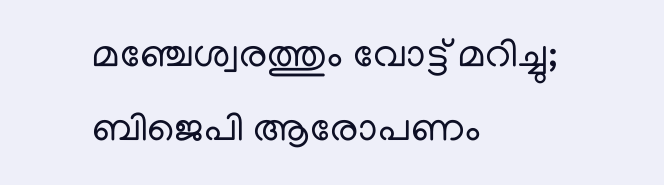മഞ്ചേശ്വരത്തും വോട്ട് മറിച്ചു; ബിജെപി ആരോപണം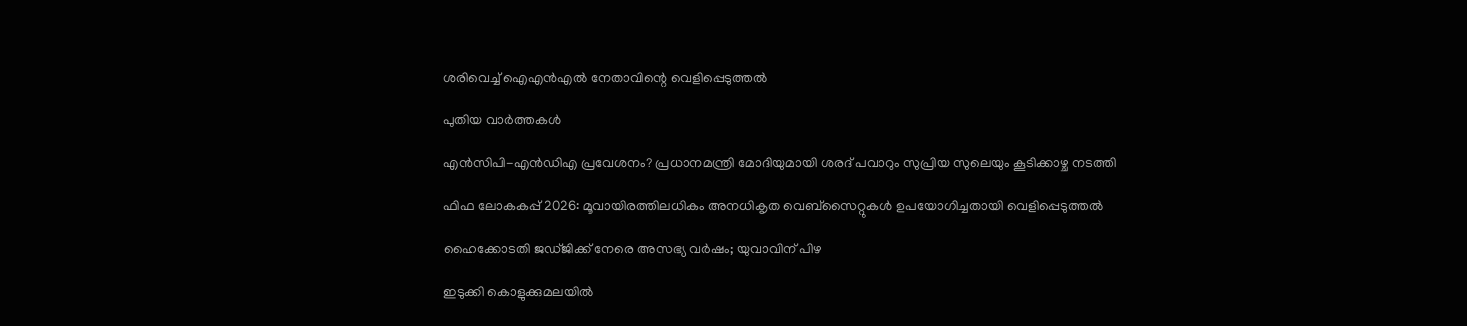ശരിവെച്ച് ഐഎന്‍എല്‍ നേതാവിന്റെ വെളിപ്പെടുത്തല്‍

പുതിയ വാര്‍ത്തകള്‍

എൻസിപി-എൻഡിഎ പ്രവേശനം? പ്രധാനമന്ത്രി മോദിയുമായി ശരദ് പവാറും സുപ്രിയ സുലെയും കൂടിക്കാഴ്ച നടത്തി

ഫിഫ ലോകകപ്പ് 2026: മൂവായിരത്തിലധികം അനധികൃത വെബ്‌സൈറ്റുകള്‍ ഉപയോഗിച്ചതായി വെളിപ്പെടുത്തല്‍

ഹൈക്കോടതി ജഡ്ജിക്ക് നേരെ അസഭ്യ വര്‍ഷം; യുവാവിന് പിഴ

ഇടുക്കി കൊളുക്കുമലയില്‍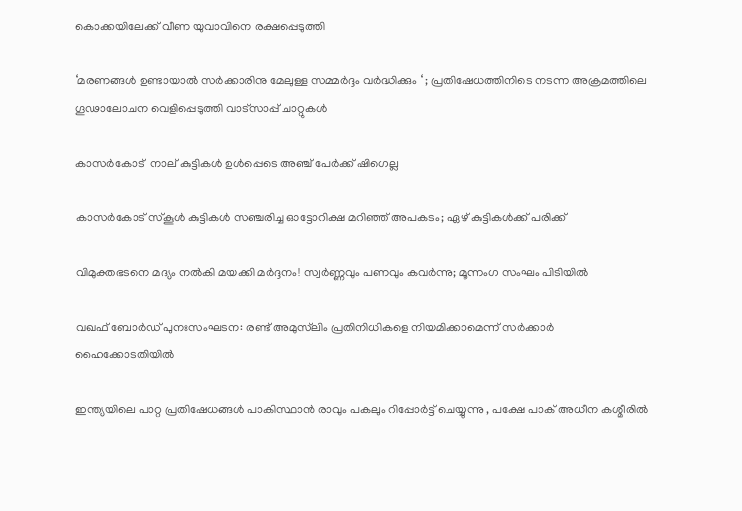കൊക്കയിലേക്ക് വീണ യുവാവിനെ രക്ഷപ്പെടുത്തി

‘മരണങ്ങൾ ഉണ്ടായാൽ സർക്കാരിനു മേലുള്ള സമ്മർദ്ദം വർദ്ധിക്കും ‘ ; പ്രതിഷേധത്തിനിടെ നടന്ന അക്രമത്തിലെ ഗൂഢാലോചന വെളിപ്പെടുത്തി വാട്സാപ്പ് ചാറ്റുകൾ

കാസര്‍കോട്  നാല് കുട്ടികള്‍ ഉള്‍പ്പെടെ അഞ്ച് പേര്‍ക്ക് ഷിഗെല്ല

കാസർകോട് സ്‌കൂൾ കുട്ടികൾ സഞ്ചരിച്ച ഓട്ടോറിക്ഷ മറിഞ്ഞ് അപകടം; ഏഴ് കുട്ടികള്‍ക്ക് പരിക്ക്

വിമുക്തഭടനെ മദ്യം നൽകി മയക്കി മർദ്ദനം! സ്വർണ്ണവും പണവും കവർന്നു; മൂന്നംഗ സംഘം പിടിയിൽ

വഖഫ് ബോർഡ് പുനഃസംഘടന: രണ്ട് അമുസ്‌ലിം പ്രതിനിധികളെ നിയമിക്കാമെന്ന് സർക്കാർ ഹൈക്കോടതിയിൽ

ഇന്ത്യയിലെ പാറ്റ പ്രതിഷേധങ്ങൾ പാകിസ്ഥാൻ രാവും പകലും റിപ്പോർട്ട് ചെയ്യുന്നു , പക്ഷേ പാക് അധീന കശ്മീരിൽ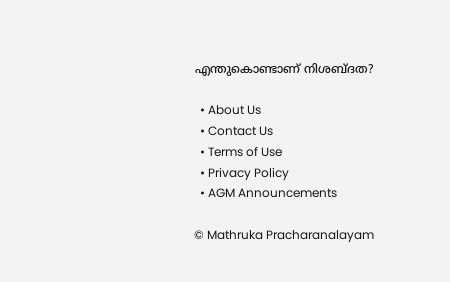എന്തുകൊണ്ടാണ് നിശബ്ദത?

  • About Us
  • Contact Us
  • Terms of Use
  • Privacy Policy
  • AGM Announcements

© Mathruka Pracharanalayam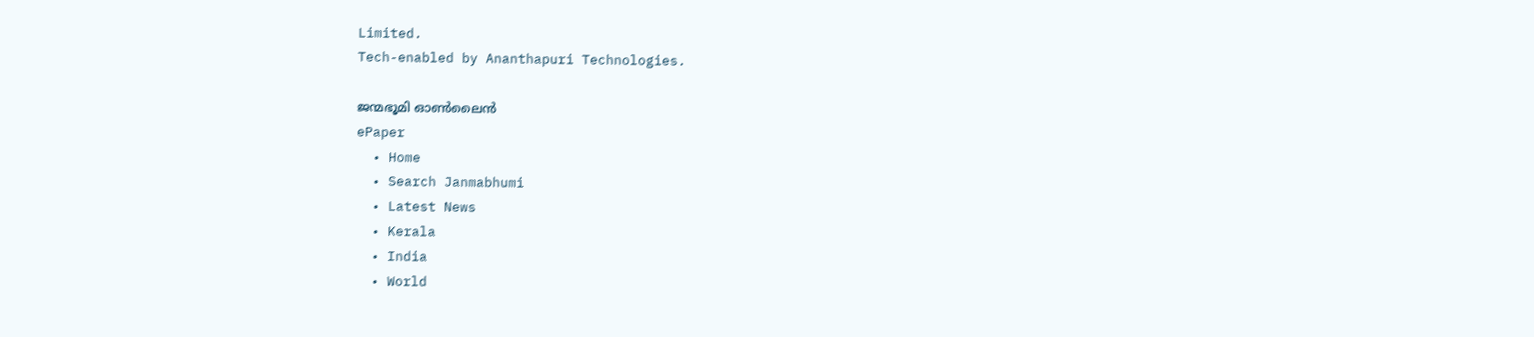Limited.
Tech-enabled by Ananthapuri Technologies.

ജന്മഭൂമി ഓണ്‍ലൈന്‍
ePaper
  • Home
  • Search Janmabhumi
  • Latest News
  • Kerala
  • India
  • World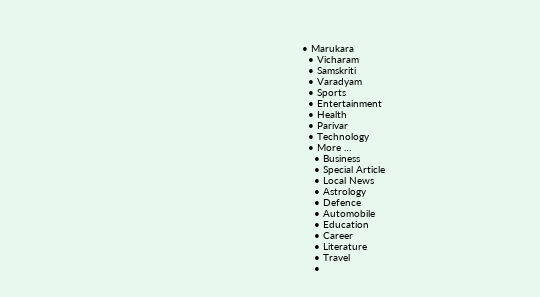• Marukara
  • Vicharam
  • Samskriti
  • Varadyam
  • Sports
  • Entertainment
  • Health
  • Parivar
  • Technology
  • More …
    • Business
    • Special Article
    • Local News
    • Astrology
    • Defence
    • Automobile
    • Education
    • Career
    • Literature
    • Travel
    •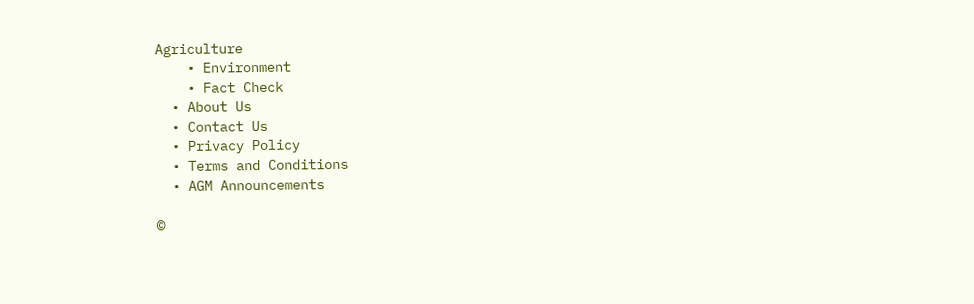Agriculture
    • Environment
    • Fact Check
  • About Us
  • Contact Us
  • Privacy Policy
  • Terms and Conditions
  • AGM Announcements

©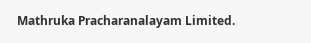Mathruka Pracharanalayam Limited.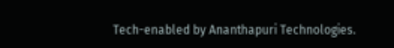Tech-enabled by Ananthapuri Technologies.